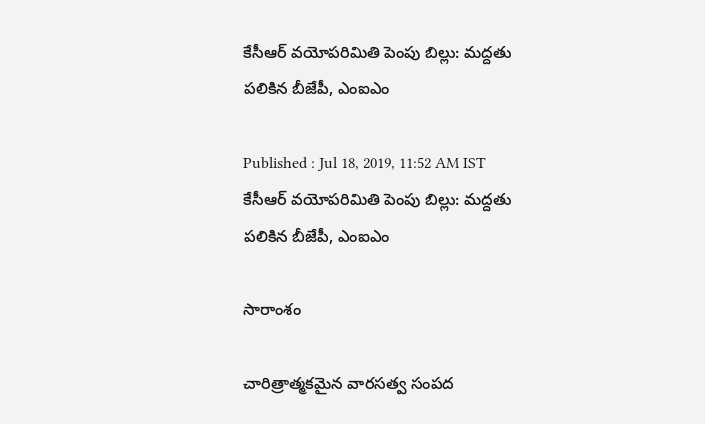కేసీఆర్ వయోపరిమితి పెంపు బిల్లు: మద్దతు పలికిన బీజేపీ, ఎంఐఎం

Published : Jul 18, 2019, 11:52 AM IST
కేసీఆర్ వయోపరిమితి పెంపు బిల్లు: మద్దతు పలికిన బీజేపీ, ఎంఐఎం

సారాంశం

చారిత్రాత్మకమైన వారసత్వ సంపద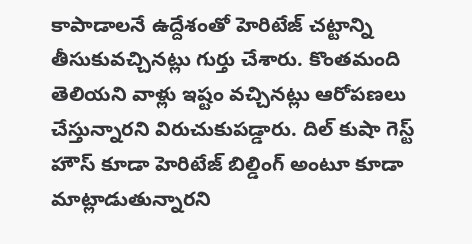కాపాడాలనే ఉద్దేశంతో హెరిటేజ్ చట్టాన్ని తీసుకువచ్చినట్లు గుర్తు చేశారు. కొంతమంది తెలియని వాళ్లు ఇష్టం వచ్చినట్లు ఆరోపణలు చేస్తున్నారని విరుచుకుపడ్డారు. దిల్ కుషా గెస్ట్ హౌస్ కూడా హెరిటేజ్ బిల్డింగ్ అంటూ కూడా మాట్లాడుతున్నారని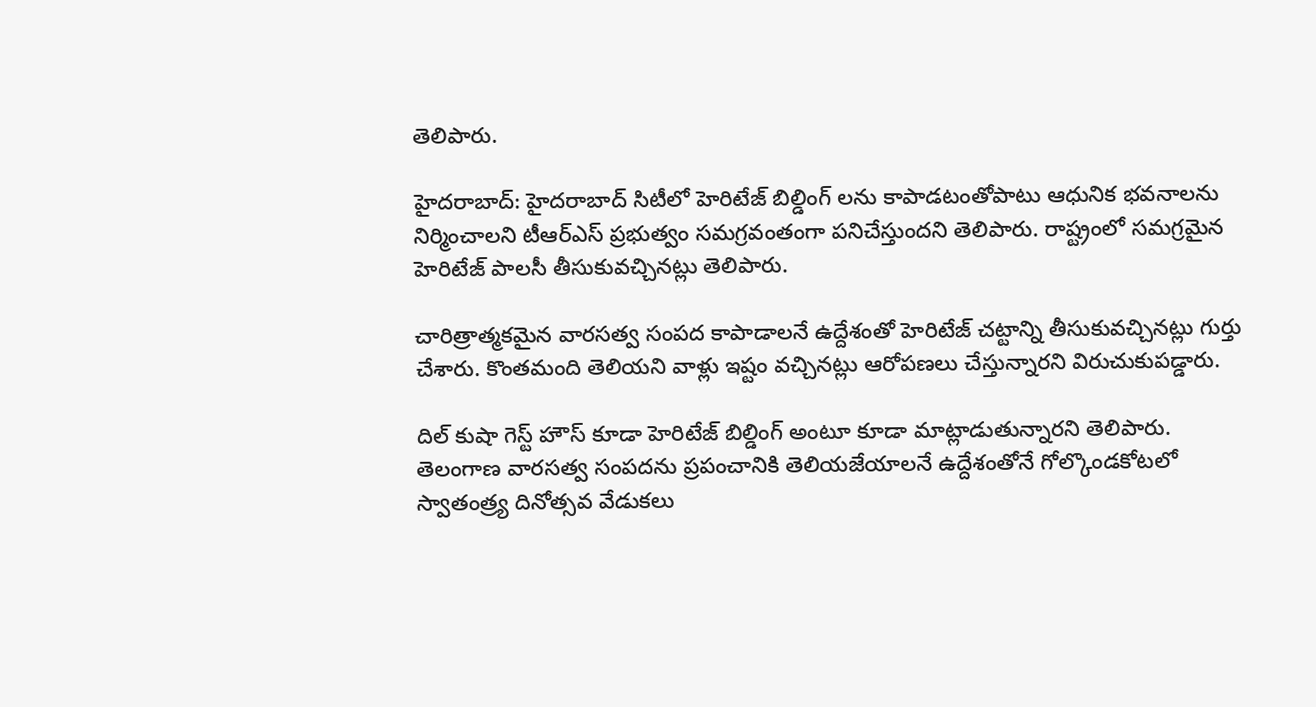తెలిపారు.

హైదరాబాద్: హైదరాబాద్ సిటీలో హెరిటేజ్ బిల్డింగ్ లను కాపాడటంతోపాటు ఆధునిక భవనాలను నిర్మించాలని టీఆర్ఎస్ ప్రభుత్వం సమగ్రవంతంగా పనిచేస్తుందని తెలిపారు. రాష్ట్రంలో సమగ్రమైన హెరిటేజ్ పాలసీ తీసుకువచ్చినట్లు తెలిపారు.

చారిత్రాత్మకమైన వారసత్వ సంపద కాపాడాలనే ఉద్దేశంతో హెరిటేజ్ చట్టాన్ని తీసుకువచ్చినట్లు గుర్తు చేశారు. కొంతమంది తెలియని వాళ్లు ఇష్టం వచ్చినట్లు ఆరోపణలు చేస్తున్నారని విరుచుకుపడ్డారు.

దిల్ కుషా గెస్ట్ హౌస్ కూడా హెరిటేజ్ బిల్డింగ్ అంటూ కూడా మాట్లాడుతున్నారని తెలిపారు. తెలంగాణ వారసత్వ సంపదను ప్రపంచానికి తెలియజేయాలనే ఉద్దేశంతోనే గోల్కొండకోటలో స్వాతంత్ర్య దినోత్సవ వేడుకలు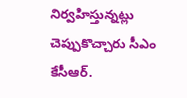నిర్వహిస్తున్నట్లు చెప్పుకొచ్చారు సీఎం కేసీఆర్.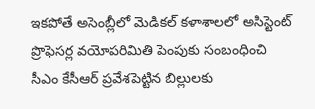ఇకపోతే అసెంబ్లీలో మెడికల్ కళాశాలలో అసిస్టెంట్ ప్రొఫెసర్ల వయోపరిమితి పెంపుకు సంబంధించి సీఎం కేసీఆర్ ప్రవేశపెట్టిన బిల్లులకు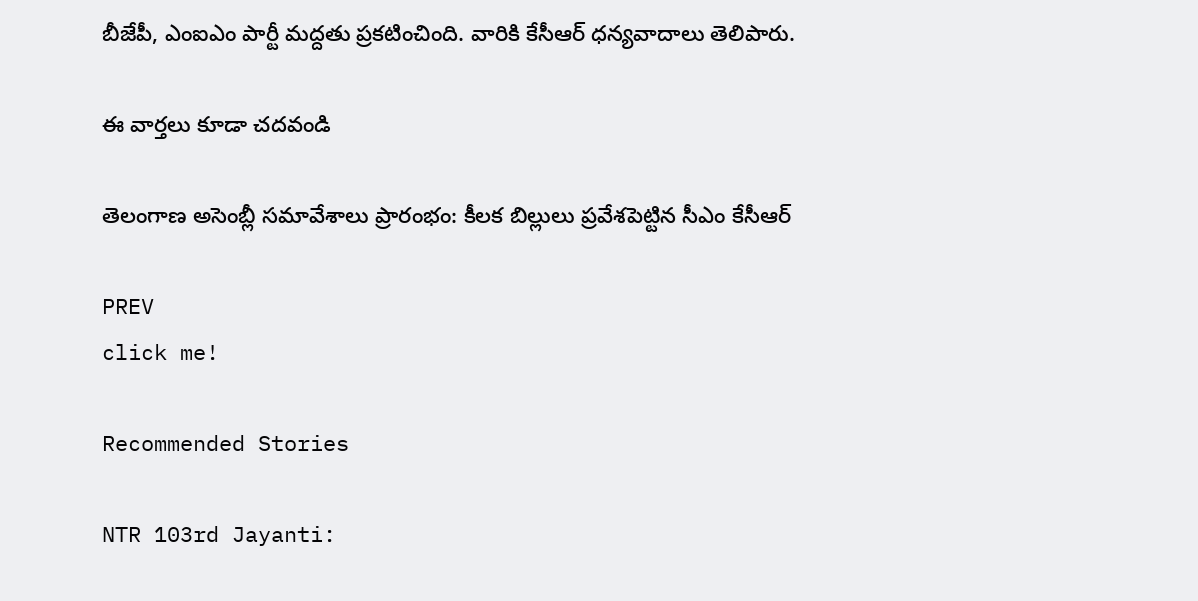బీజేపీ, ఎంఐఎం పార్టీ మద్దతు ప్రకటించింది. వారికి కేసీఆర్ ధన్యవాదాలు తెలిపారు.

ఈ వార్తలు కూడా చదవండి

తెలంగాణ అసెంబ్లీ సమావేశాలు ప్రారంభం: కీలక బిల్లులు ప్రవేశపెట్టిన సీఎం కేసీఆర్

PREV
click me!

Recommended Stories

NTR 103rd Jayanti: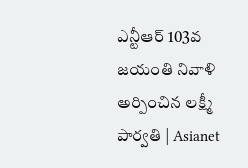ఎన్టీఆర్ 103వ జయంతి నివాళి అర్పించిన లక్ష్మీ పార్వతి | Asianet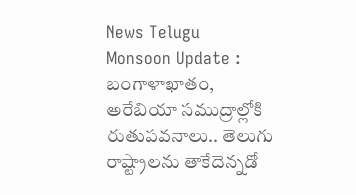News Telugu
Monsoon Update : బంగాళాఖాతం, అరేబియా సముద్రాల్లోకి రుతుపవనాలు.. తెలుగు రాష్ట్రాలను తాకేదెన్నడో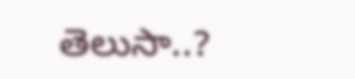తెలుసా..?